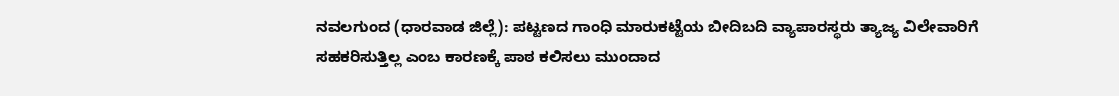ನವಲಗುಂದ (ಧಾರವಾಡ ಜಿಲ್ಲೆ): ಪಟ್ಟಣದ ಗಾಂಧಿ ಮಾರುಕಟ್ಟೆಯ ಬೀದಿಬದಿ ವ್ಯಾಪಾರಸ್ಥರು ತ್ಯಾಜ್ಯ ವಿಲೇವಾರಿಗೆ ಸಹಕರಿಸುತ್ತಿಲ್ಲ ಎಂಬ ಕಾರಣಕ್ಕೆ ಪಾಠ ಕಲಿಸಲು ಮುಂದಾದ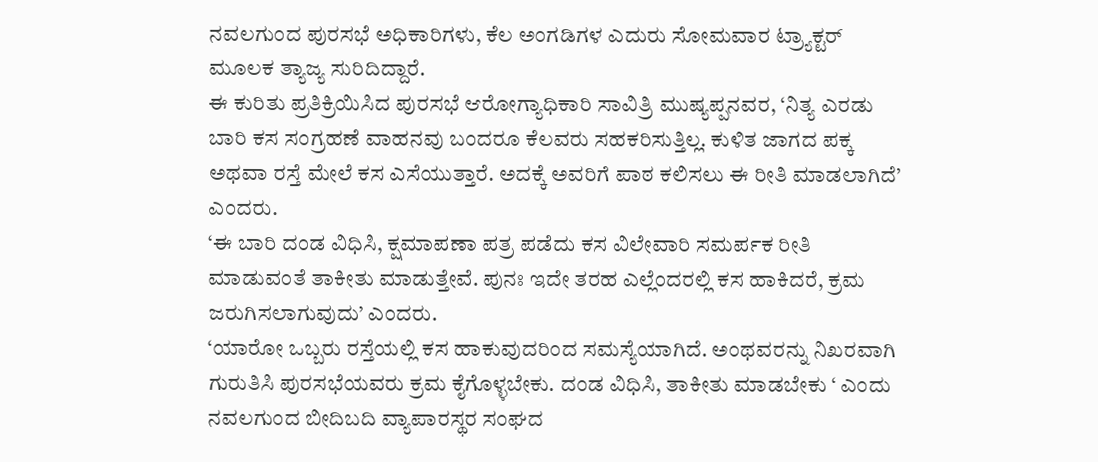ನವಲಗುಂದ ಪುರಸಭೆ ಅಧಿಕಾರಿಗಳು, ಕೆಲ ಅಂಗಡಿಗಳ ಎದುರು ಸೋಮವಾರ ಟ್ರ್ಯಾಕ್ಟರ್ ಮೂಲಕ ತ್ಯಾಜ್ಯ ಸುರಿದಿದ್ದಾರೆ.
ಈ ಕುರಿತು ಪ್ರತಿಕ್ರಿಯಿಸಿದ ಪುರಸಭೆ ಆರೋಗ್ಯಾಧಿಕಾರಿ ಸಾವಿತ್ರಿ ಮುಷ್ಯಪ್ಪನವರ, ‘ನಿತ್ಯ ಎರಡು ಬಾರಿ ಕಸ ಸಂಗ್ರಹಣೆ ವಾಹನವು ಬಂದರೂ ಕೆಲವರು ಸಹಕರಿಸುತ್ತಿಲ್ಲ. ಕುಳಿತ ಜಾಗದ ಪಕ್ಕ ಅಥವಾ ರಸ್ತೆ ಮೇಲೆ ಕಸ ಎಸೆಯುತ್ತಾರೆ. ಅದಕ್ಕೆ ಅವರಿಗೆ ಪಾಠ ಕಲಿಸಲು ಈ ರೀತಿ ಮಾಡಲಾಗಿದೆ’ ಎಂದರು.
‘ಈ ಬಾರಿ ದಂಡ ವಿಧಿಸಿ, ಕ್ಷಮಾಪಣಾ ಪತ್ರ ಪಡೆದು ಕಸ ವಿಲೇವಾರಿ ಸಮರ್ಪಕ ರೀತಿ ಮಾಡುವಂತೆ ತಾಕೀತು ಮಾಡುತ್ತೇವೆ. ಪುನಃ ಇದೇ ತರಹ ಎಲ್ಲೆಂದರಲ್ಲಿ ಕಸ ಹಾಕಿದರೆ, ಕ್ರಮ ಜರುಗಿಸಲಾಗುವುದು’ ಎಂದರು.
‘ಯಾರೋ ಒಬ್ಬರು ರಸ್ತೆಯಲ್ಲಿ ಕಸ ಹಾಕುವುದರಿಂದ ಸಮಸ್ಯೆಯಾಗಿದೆ. ಅಂಥವರನ್ನು ನಿಖರವಾಗಿ ಗುರುತಿಸಿ ಪುರಸಭೆಯವರು ಕ್ರಮ ಕೈಗೊಳ್ಳಬೇಕು. ದಂಡ ವಿಧಿಸಿ, ತಾಕೀತು ಮಾಡಬೇಕು ‘ ಎಂದು ನವಲಗುಂದ ಬೀದಿಬದಿ ವ್ಯಾಪಾರಸ್ಥರ ಸಂಘದ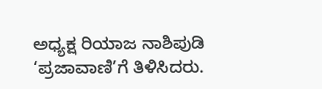ಅಧ್ಯಕ್ಷ ರಿಯಾಜ ನಾಶಿಪುಡಿ ‘ಪ್ರಜಾವಾಣಿ’ಗೆ ತಿಳಿಸಿದರು.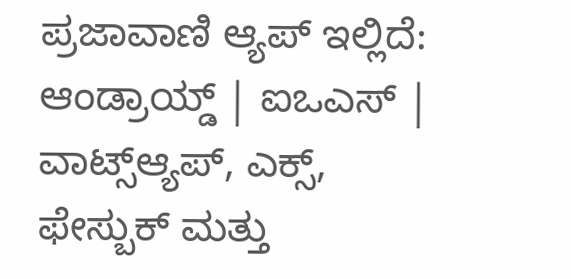ಪ್ರಜಾವಾಣಿ ಆ್ಯಪ್ ಇಲ್ಲಿದೆ: ಆಂಡ್ರಾಯ್ಡ್ | ಐಒಎಸ್ | ವಾಟ್ಸ್ಆ್ಯಪ್, ಎಕ್ಸ್, ಫೇಸ್ಬುಕ್ ಮತ್ತು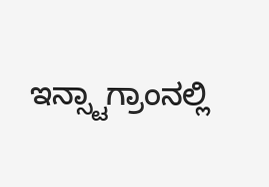ಇನ್ಸ್ಟಾಗ್ರಾಂನಲ್ಲಿ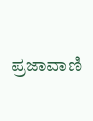ಪ್ರಜಾವಾಣಿ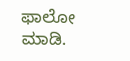ಫಾಲೋ ಮಾಡಿ.